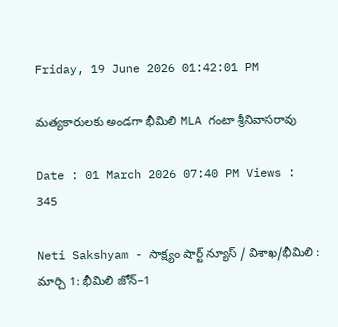Friday, 19 June 2026 01:42:01 PM

మత్యకారులకు అండగా భీమిలి MLA గంటా శ్రీనివాసరావు

Date : 01 March 2026 07:40 PM Views : 345

Neti Sakshyam - సాక్ష్యం షార్ట్ న్యూస్ / విశాఖ/భీమిలి : మార్చి 1: భీమిలి జోన్–1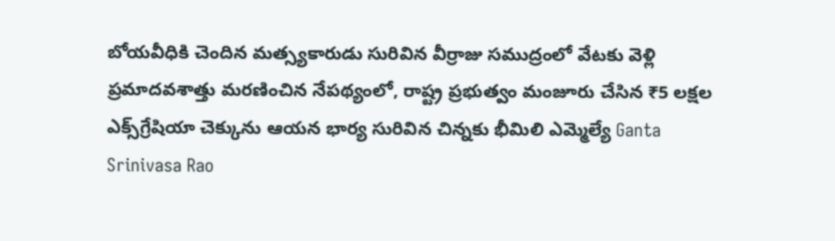బోయవీధికి చెందిన మత్స్యకారుడు సురివిన వీర్రాజు సముద్రంలో వేటకు వెళ్లి ప్రమాదవశాత్తు మరణించిన నేపథ్యంలో, రాష్ట్ర ప్రభుత్వం మంజూరు చేసిన ₹5 లక్షల ఎక్స్‌గ్రేషియా చెక్కును ఆయన భార్య సురివిన చిన్నకు భీమిలి ఎమ్మెల్యే Ganta Srinivasa Rao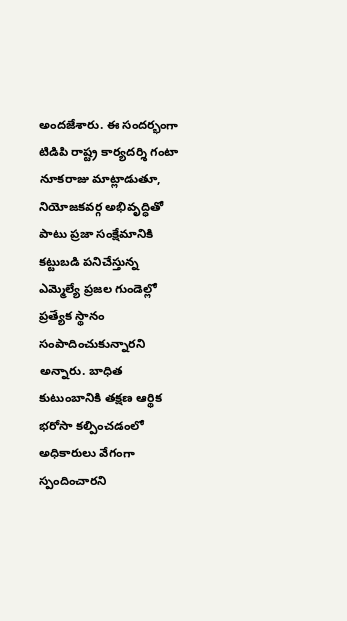అందజేశారు. ఈ సందర్భంగా టిడిపి రాష్ట్ర కార్యదర్శి గంటా నూకరాజు మాట్లాడుతూ, నియోజకవర్గ అభివృద్ధితో పాటు ప్రజా సంక్షేమానికి కట్టుబడి పనిచేస్తున్న ఎమ్మెల్యే ప్రజల గుండెల్లో ప్రత్యేక స్థానం సంపాదించుకున్నారని అన్నారు. బాధిత కుటుంబానికి తక్షణ ఆర్థిక భరోసా కల్పించడంలో అధికారులు వేగంగా స్పందించారని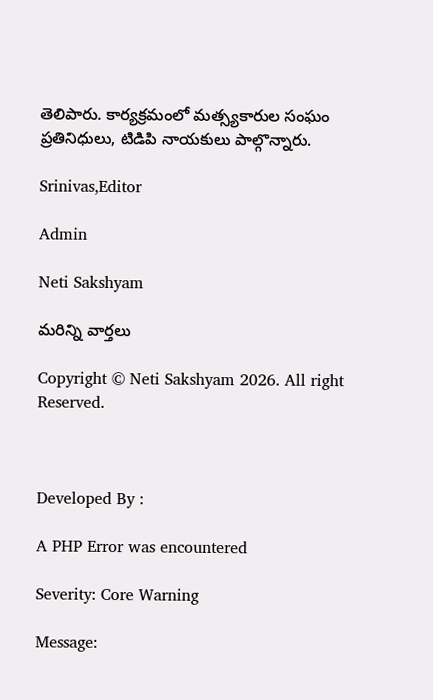తెలిపారు. కార్యక్రమంలో మత్స్యకారుల సంఘం ప్రతినిధులు, టిడిపి నాయకులు పాల్గొన్నారు.

Srinivas,Editor

Admin

Neti Sakshyam

మరిన్ని వార్తలు

Copyright © Neti Sakshyam 2026. All right Reserved.



Developed By :

A PHP Error was encountered

Severity: Core Warning

Message: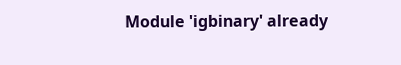Module 'igbinary' already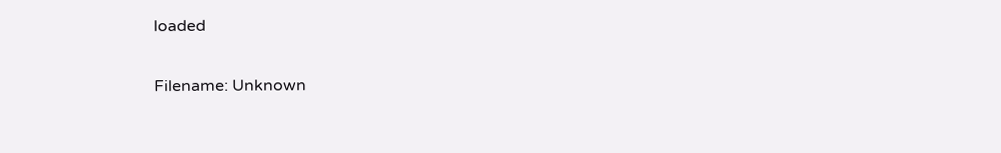loaded

Filename: Unknown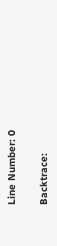Line Number: 0

Backtrace: